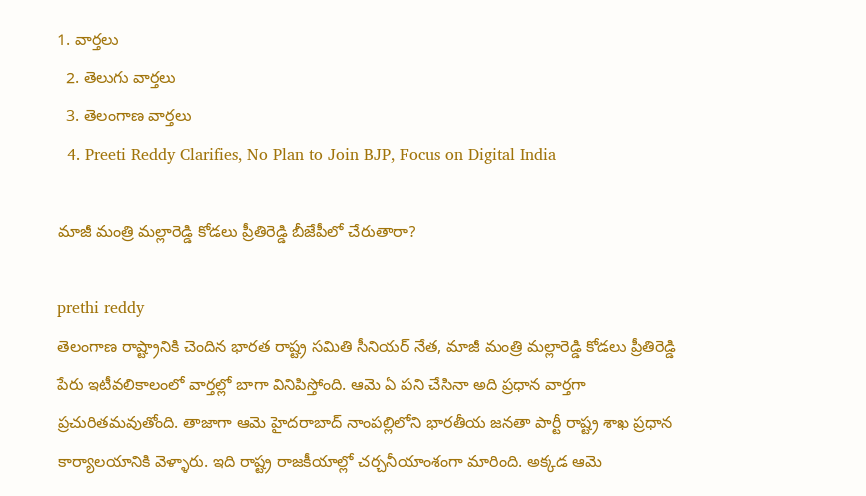1. వార్తలు
  2. తెలుగు వార్తలు
  3. తెలంగాణ వార్తలు
  4. Preeti Reddy Clarifies, No Plan to Join BJP, Focus on Digital India

మాజీ మంత్రి మల్లారెడ్డి కోడలు ప్రీతిరెడ్డి బీజేపీలో చేరుతారా?

prethi reddy
తెలంగాణ రాష్ట్రానికి చెందిన భారత రాష్ట్ర సమితి సీనియర్ నేత, మాజీ మంత్రి మల్లారెడ్డి కోడలు ప్రీతిరెడ్డి పేరు ఇటీవలికాలంలో వార్తల్లో బాగా వినిపిస్తోంది. ఆమె ఏ పని చేసినా అది ప్రధాన వార్తగా ప్రచురితమవుతోంది. తాజాగా ఆమె హైదరాబాద్ నాంపల్లిలోని భారతీయ జనతా పార్టీ రాష్ట్ర శాఖ ప్రధాన కార్యాలయానికి వెళ్ళారు. ఇది రాష్ట్ర రాజకీయాల్లో చర్చనీయాంశంగా మారింది. అక్కడ ఆమె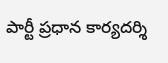పార్టీ ప్రధాన కార్యదర్శి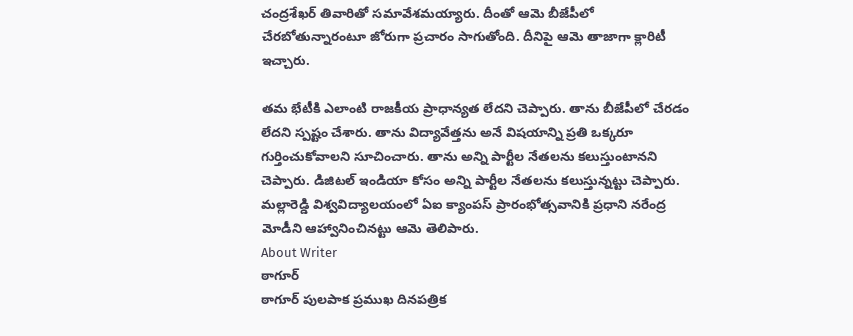చంద్రశేఖర్ తివారితో సమావేశమయ్యారు. దీంతో ఆమె బీజేపీలో చేరబోతున్నారంటూ జోరుగా ప్రచారం సాగుతోంది. దీనిపై ఆమె తాజాగా క్లారిటీ ఇచ్చారు.

తమ భేటీకి ఎలాంటి రాజకీయ ప్రాధాన్యత లేదని చెప్పారు. తాను బీజేపీలో చేరడం లేదని స్పష్టం చేశారు. తాను విద్యావేత్తను అనే విషయాన్ని ప్రతి ఒక్కరూ గుర్తించుకోవాలని సూచించారు. తాను అన్ని పార్టీల నేతలను కలుస్తుంటానని చెప్పారు. డిజిటల్ ఇండియా కోసం అన్ని పార్టీల నేతలను కలుస్తున్నట్టు చెప్పారు. మల్లారెడ్డి విశ్వవిద్యాలయంలో ఏఐ క్యాంపస్ ప్రారంభోత్సవానికి ప్రధాని నరేంద్ర మోడీని ఆహ్వానించినట్టు ఆమె తెలిపారు.
About Writer
ఠాగూర్
ఠాగూర్ పులపాక ప్రముఖ దినపత్రిక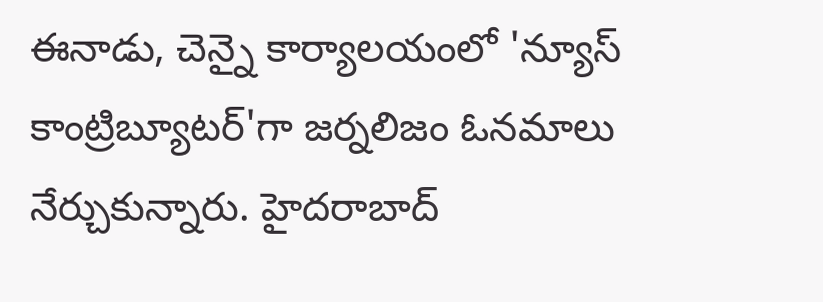ఈనాడు, చెన్నై కార్యాలయంలో 'న్యూస్ కాంట్రిబ్యూటర్‌'గా జర్నలిజం ఓనమాలు నేర్చుకున్నారు. హైదరాబాద్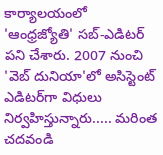కార్యాలయంలో 'ఆంధ్రజ్యోతి' సబ్-ఎడిటర్ పని చేశారు. 2007 నుంచి 'వెబ్ దునియా'లో అసిస్టెంట్ ఎడిటర్‌‌గా విధులు నిర్వహిస్తున్నారు..... మరింత చదవండి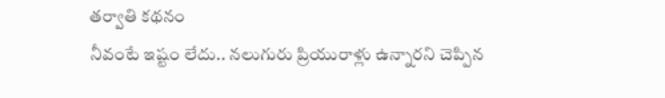తర్వాతి కథనం
నీవంటే ఇష్టం లేదు.. నలుగురు ప్రియురాళ్లు ఉన్నారని చెప్పిన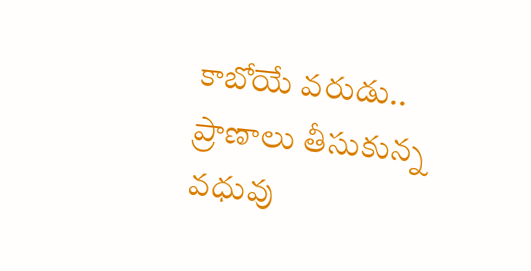కాబోయే వరుడు.. ప్రాణాలు తీసుకున్న వధువు